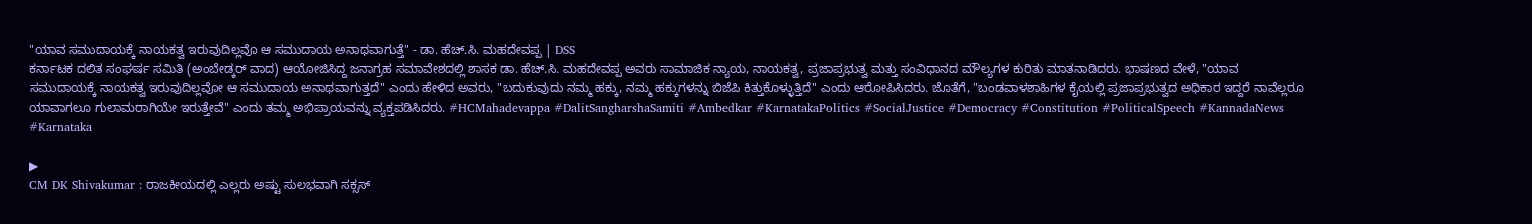"ಯಾವ ಸಮುದಾಯಕ್ಕೆ ನಾಯಕತ್ವ ಇರುವುದಿಲ್ಲವೊ ಆ ಸಮುದಾಯ ಅನಾಥವಾಗುತ್ತೆ" - ಡಾ. ಹೆಚ್.ಸಿ. ಮಹದೇವಪ್ಪ | DSS
ಕರ್ನಾಟಕ ದಲಿತ ಸಂಘರ್ಷ ಸಮಿತಿ (ಅಂಬೇಡ್ಕರ್ ವಾದ) ಆಯೋಜಿಸಿದ್ದ ಜನಾಗ್ರಹ ಸಮಾವೇಶದಲ್ಲಿ ಶಾಸಕ ಡಾ. ಹೆಚ್.ಸಿ. ಮಹದೇವಪ್ಪ ಅವರು ಸಾಮಾಜಿಕ ನ್ಯಾಯ, ನಾಯಕತ್ವ, ಪ್ರಜಾಪ್ರಭುತ್ವ ಮತ್ತು ಸಂವಿಧಾನದ ಮೌಲ್ಯಗಳ ಕುರಿತು ಮಾತನಾಡಿದರು. ಭಾಷಣದ ವೇಳೆ, "ಯಾವ ಸಮುದಾಯಕ್ಕೆ ನಾಯಕತ್ವ ಇರುವುದಿಲ್ಲವೋ ಆ ಸಮುದಾಯ ಅನಾಥವಾಗುತ್ತದೆ" ಎಂದು ಹೇಳಿದ ಅವರು, "ಬದುಕುವುದು ನಮ್ಮ ಹಕ್ಕು, ನಮ್ಮ ಹಕ್ಕುಗಳನ್ನು ಬಿಜೆಪಿ ಕಿತ್ತುಕೊಳ್ಳುತ್ತಿದೆ" ಎಂದು ಆರೋಪಿಸಿದರು. ಜೊತೆಗೆ, "ಬಂಡವಾಳಶಾಹಿಗಳ ಕೈಯಲ್ಲಿ ಪ್ರಜಾಪ್ರಭುತ್ವದ ಅಧಿಕಾರ ಇದ್ದರೆ ನಾವೆಲ್ಲರೂ ಯಾವಾಗಲೂ ಗುಲಾಮರಾಗಿಯೇ ಇರುತ್ತೇವೆ" ಎಂದು ತಮ್ಮ ಅಭಿಪ್ರಾಯವನ್ನು ವ್ಯಕ್ತಪಡಿಸಿದರು. #HCMahadevappa #DalitSangharshaSamiti #Ambedkar #KarnatakaPolitics #SocialJustice #Democracy #Constitution #PoliticalSpeech #KannadaNews #Karnataka

▶
CM DK Shivakumar : ರಾಜಕೀಯದಲ್ಲಿ ಎಲ್ಲರು ಅಷ್ಟು ಸುಲಭವಾಗಿ ಸಕ್ಸಸ್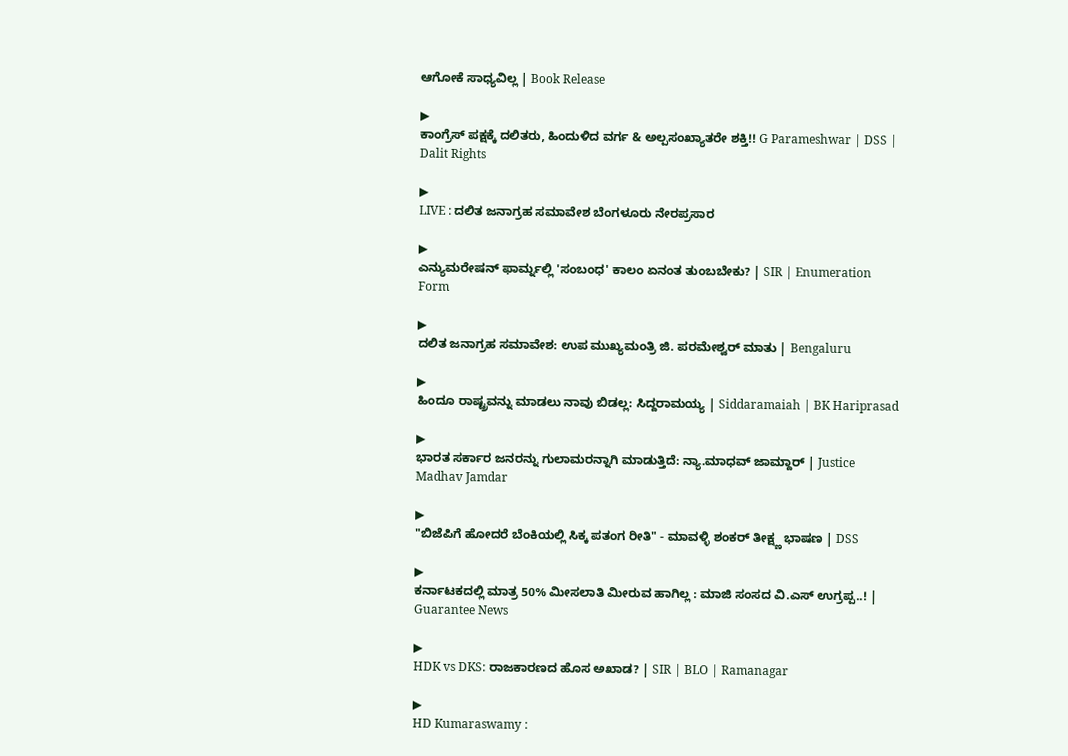ಆಗೋಕೆ ಸಾಧ್ಯವಿಲ್ಲ | Book Release

▶
ಕಾಂಗ್ರೆಸ್ ಪಕ್ಷಕ್ಕೆ ದಲಿತರು, ಹಿಂದುಳಿದ ವರ್ಗ & ಅಲ್ಪಸಂಖ್ಯಾತರೇ ಶಕ್ತಿ!! G Parameshwar | DSS | Dalit Rights

▶
LIVE : ದಲಿತ ಜನಾಗ್ರಹ ಸಮಾವೇಶ ಬೆಂಗಳೂರು ನೇರಪ್ರಸಾರ

▶
ಎನ್ಯುಮರೇಷನ್ ಫಾರ್ಮ್ನಲ್ಲಿ 'ಸಂಬಂಧ' ಕಾಲಂ ಏನಂತ ತುಂಬಬೇಕು? | SIR | Enumeration Form

▶
ದಲಿತ ಜನಾಗ್ರಹ ಸಮಾವೇಶ: ಉಪ ಮುಖ್ಯಮಂತ್ರಿ ಜಿ. ಪರಮೇಶ್ವರ್ ಮಾತು | Bengaluru

▶
ಹಿಂದೂ ರಾಷ್ಟ್ರವನ್ನು ಮಾಡಲು ನಾವು ಬಿಡಲ್ಲ: ಸಿದ್ದರಾಮಯ್ಯ | Siddaramaiah | BK Hariprasad

▶
ಭಾರತ ಸರ್ಕಾರ ಜನರನ್ನು ಗುಲಾಮರನ್ನಾಗಿ ಮಾಡುತ್ತಿದೆ: ನ್ಯಾ.ಮಾಧವ್ ಜಾಮ್ದಾರ್ | Justice Madhav Jamdar

▶
"ಬಿಜೆಪಿಗೆ ಹೋದರೆ ಬೆಂಕಿಯಲ್ಲಿ ಸಿಕ್ಕ ಪತಂಗ ರೀತಿ" - ಮಾವಳ್ಳಿ ಶಂಕರ್ ತೀಕ್ಷ್ಣ ಭಾಷಣ | DSS

▶
ಕರ್ನಾಟಕದಲ್ಲಿ ಮಾತ್ರ 50% ಮೀಸಲಾತಿ ಮೀರುವ ಹಾಗಿಲ್ಲ : ಮಾಜಿ ಸಂಸದ ವಿ.ಎಸ್ ಉಗ್ರಪ್ಪ..! | Guarantee News

▶
HDK vs DKS: ರಾಜಕಾರಣದ ಹೊಸ ಅಖಾಡ? | SIR | BLO | Ramanagar

▶
HD Kumaraswamy :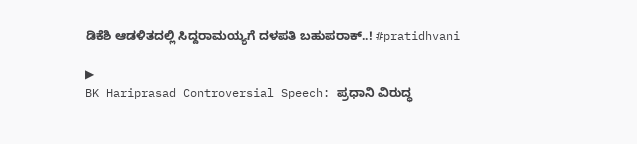ಡಿಕೆಶಿ ಆಡಳಿತದಲ್ಲಿ ಸಿದ್ದರಾಮಯ್ಯಗೆ ದಳಪತಿ ಬಹುಪರಾಕ್..! #pratidhvani

▶
BK Hariprasad Controversial Speech: ಪ್ರಧಾನಿ ವಿರುದ್ಧ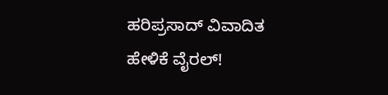ಹರಿಪ್ರಸಾದ್ ವಿವಾದಿತ ಹೇಳಿಕೆ ವೈರಲ್!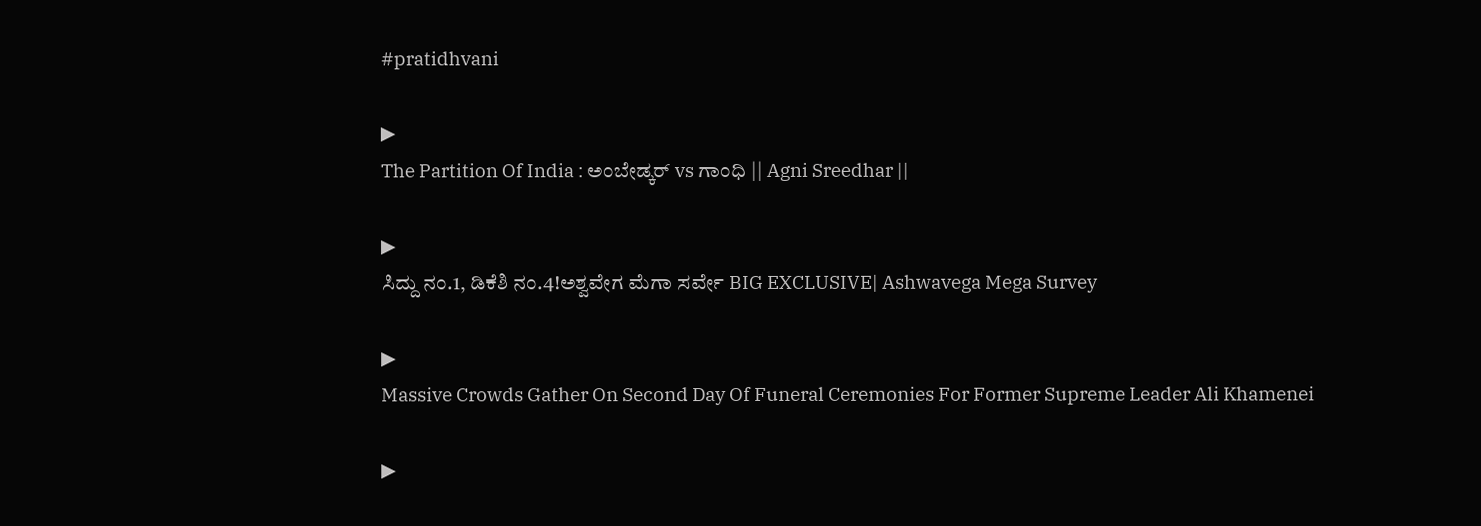#pratidhvani

▶
The Partition Of India : ಅಂಬೇಡ್ಕರ್ vs ಗಾಂಧಿ || Agni Sreedhar ||

▶
ಸಿದ್ದು ನಂ.1, ಡಿಕೆಶಿ ನಂ.4!ಅಶ್ವವೇಗ ಮೆಗಾ ಸರ್ವೇ BIG EXCLUSIVE| Ashwavega Mega Survey

▶
Massive Crowds Gather On Second Day Of Funeral Ceremonies For Former Supreme Leader Ali Khamenei

▶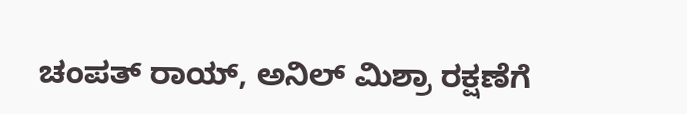ಚಂಪತ್ ರಾಯ್, ಅನಿಲ್ ಮಿಶ್ರಾ ರಕ್ಷಣೆಗೆ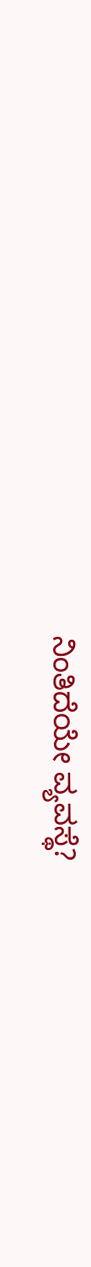ನಿಂತಿದೆಯೇ ವ್ಯವಸ್ಥೆ?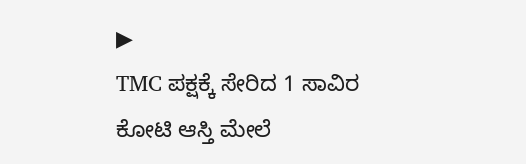▶
TMC ಪಕ್ಷಕ್ಕೆ ಸೇರಿದ 1 ಸಾವಿರ ಕೋಟಿ ಆಸ್ತಿ ಮೇಲೆ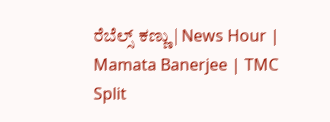ರೆಬೆಲ್ಸ್ ಕಣ್ಣು | News Hour | Mamata Banerjee | TMC Split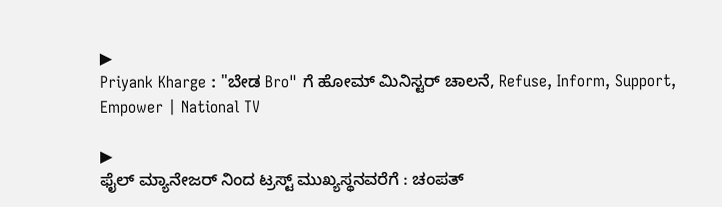▶
Priyank Kharge : "ಬೇಡ Bro" ಗೆ ಹೋಮ್ ಮಿನಿಸ್ಟರ್ ಚಾಲನೆ, Refuse, Inform, Support, Empower | National TV

▶
ಫೈಲ್ ಮ್ಯಾನೇಜರ್ ನಿಂದ ಟ್ರಸ್ಟ್ ಮುಖ್ಯಸ್ಥನವರೆಗೆ : ಚಂಪತ್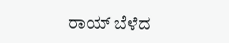ರಾಯ್ ಬೆಳೆದ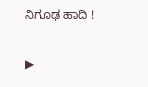ನಿಗೂಢ ಹಾದಿ !

▶